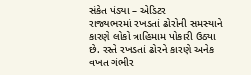સંકેત પંડ્યા – એડિટર
રાજ્યભરમાં રખડતાં ઢોરોની સમસ્યાને કારણે લોકો ત્રાહિમામ પોકારી ઉઠ્યા છે. રસ્તે રખડતાં ઢોરને કારણે અનેક વખત ગંભીર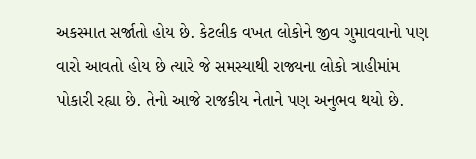અકસ્માત સર્જાતો હોય છે. કેટલીક વખત લોકોને જીવ ગુમાવવાનો પણ વારો આવતો હોય છે ત્યારે જે સમસ્યાથી રાજ્યના લોકો ત્રાહીમાંમ પોકારી રહ્યા છે. તેનો આજે રાજકીય નેતાને પણ અનુભવ થયો છે.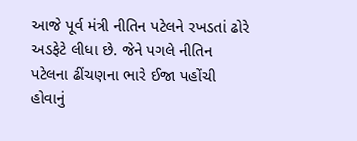આજે પૂર્વ મંત્રી નીતિન પટેલને રખડતાં ઢોરે અડફેટે લીધા છે. જેને પગલે નીતિન પટેલના ઢીંચણના ભારે ઈજા પહોંચી હોવાનું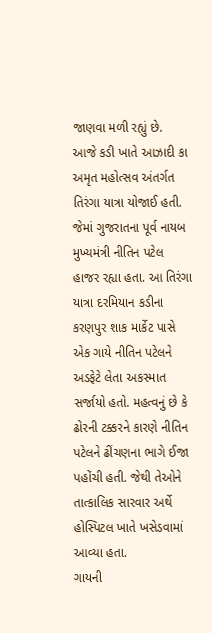જાણવા મળી રહ્યું છે.
આજે કડી ખાતે આઝાદી કા અમૃત મહોત્સવ અંતર્ગત તિરંગા યાત્રા યોજાઈ હતી. જેમાં ગુજરાતના પૂર્વ નાયબ મુખ્યમંત્રી નીતિન પટેલ હાજર રહ્યા હતા. આ તિરંગા યાત્રા દરમિયાન કડીના કરણપુર શાક માર્કેટ પાસે એક ગાયે નીતિન પટેલને અડફેટે લેતા અકસ્માત સર્જાયો હતો. મહત્વનું છે કે ઢોરની ટક્કરને કારણે નીતિન પટેલને ઢીંચણના ભાગે ઈજા પહોંચી હતી. જેથી તેઓને તાત્કાલિક સારવાર અર્થે હોસ્પિટલ ખાતે ખસેડવામાં આવ્યા હતા.
ગાયની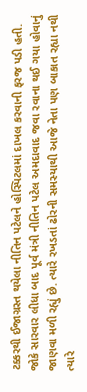ટક્કરથી ઈજાગ્રસ્ત થયેલા નીતિન પટેલને હોસ્પિટલમાં દાખલ કરવાની ફરજ પડી હતી. જોકે સારવાર લીધા બાદ પૂર્વ મંત્રી નીતિન પટેલ અમદાવાદ જવા રવાના થઈ ગયા હોવાનું જાણવા મળી રહ્યું છે. ત્યારે રખડતાં ઢોરની સમસ્યાથી આજે નેતા પણ બાકાત રહ્યા નથી ત્યારે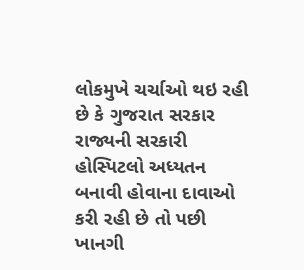લોકમુખે ચર્ચાઓ થઇ રહી છે કે ગુજરાત સરકાર રાજ્યની સરકારી હોસ્પિટલો અધ્યતન બનાવી હોવાના દાવાઓ કરી રહી છે તો પછી ખાનગી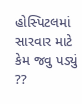હોસ્પિટલમાં સારવાર માટે કેમ જવુ પડ્યું ??